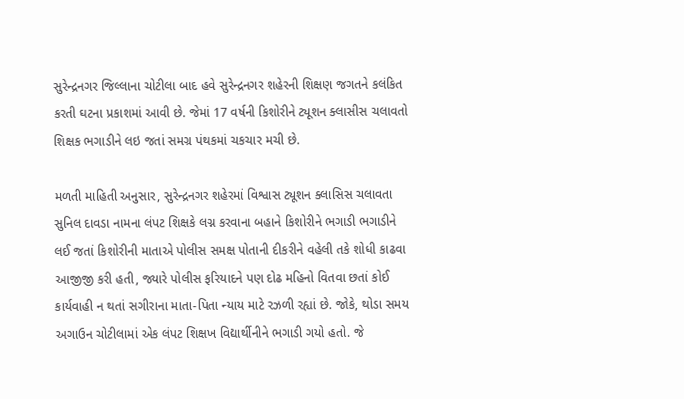સુરેન્દ્રનગર જિલ્લાના ચોટીલા બાદ હવે સુરેન્દ્રનગર શહેરની શિક્ષણ જગતને કલંકિત કરતી ઘટના પ્રકાશમાં આવી છે. જેમાં 17 વર્ષની કિશોરીને ટ્યૂશન ક્લાસીસ ચલાવતો શિક્ષક ભગાડીને લઇ જતાં સમગ્ર પંથકમાં ચકચાર મચી છે.

મળતી માહિતી અનુસાર, સુરેન્દ્રનગર શહેરમાં વિશ્વાસ ટ્યૂશન ક્લાસિસ ચલાવતા સુનિલ દાવડા નામના લંપટ શિક્ષકે લગ્ન કરવાના બહાને કિશોરીને ભગાડી ભગાડીને લઈ જતાં કિશોરીની માતાએ પોલીસ સમક્ષ પોતાની દીકરીને વહેલી તકે શોધી કાઢવા આજીજી કરી હતી, જ્યારે પોલીસ ફરિયાદને પણ દોઢ મહિનો વિતવા છતાં કોઈ કાર્યવાહી ન થતાં સગીરાના માતા-પિતા ન્યાય માટે રઝળી રહ્યાં છે. જોકે, થોડા સમય અગાઉન ચોટીલામાં એક લંપટ શિક્ષખ વિદ્યાર્થીનીને ભગાડી ગયો હતો. જે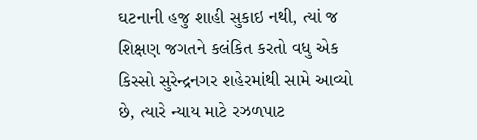ઘટનાની હજુ શાહી સુકાઇ નથી, ત્યાં જ શિક્ષણ જગતને કલંકિત કરતો વધુ એક કિસ્સો સુરેન્દ્રનગર શહેરમાંથી સામે આવ્યો છે, ત્યારે ન્યાય માટે રઝળપાટ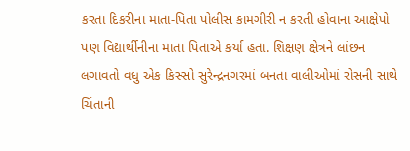કરતા દિકરીના માતા-પિતા પોલીસ કામગીરી ન કરતી હોવાના આક્ષેપો પણ વિદ્યાર્થીનીના માતા પિતાએ કર્યા હતા. શિક્ષણ ક્ષેત્રને લાંછન લગાવતો વધુ એક કિસ્સો સુરેન્દ્રનગરમાં બનતા વાલીઓમાં રોસની સાથે ચિંતાની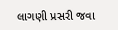લાગણી પ્રસરી જવા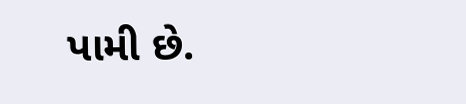પામી છે.